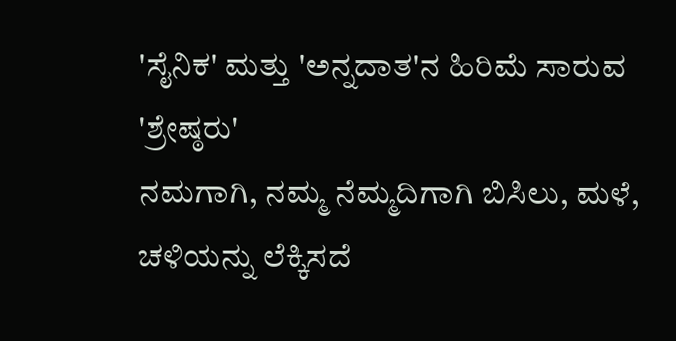'ಸೈನಿಕ' ಮತ್ತು 'ಅನ್ನದಾತ'ನ ಹಿರಿಮೆ ಸಾರುವ 'ಶ್ರೇಷ್ಠರು'
ನಮಗಾಗಿ, ನಮ್ಮ ನೆಮ್ಮದಿಗಾಗಿ ಬಿಸಿಲು, ಮಳೆ, ಚಳಿಯನ್ನು ಲೆಕ್ಕಿಸದೆ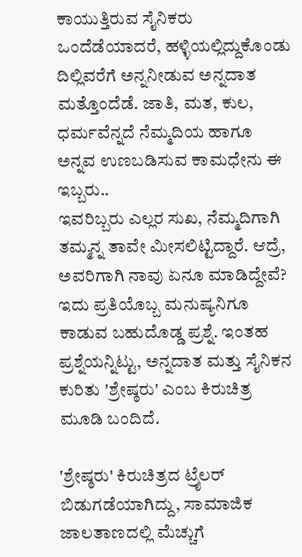ಕಾಯುತ್ತಿರುವ ಸೈನಿಕರು ಒಂದೆಡೆಯಾದರೆ, ಹಳ್ಳಿಯಲ್ಲಿದ್ದುಕೊಂಡು ದಿಲ್ಲಿವರೆಗೆ ಅನ್ನನೀಡುವ ಅನ್ನದಾತ ಮತ್ತೊಂದೆಡೆ. ಜಾತಿ, ಮತ, ಕುಲ, ಧರ್ಮವೆನ್ನದೆ ನೆಮ್ಮದಿಯ ಹಾಗೂ ಅನ್ನವ ಉಣಬಡಿಸುವ ಕಾಮಧೇನು ಈ ಇಬ್ಬರು..
ಇವರಿಬ್ಬರು ಎಲ್ಲರ ಸುಖ, ನೆಮ್ಮದಿಗಾಗಿ ತಮ್ಮನ್ನ ತಾವೇ ಮೀಸಲಿಟ್ಟಿದ್ದಾರೆ. ಆದ್ರೆ, ಅವರಿಗಾಗಿ ನಾವು ಏನೂ ಮಾಡಿದ್ದೇವೆ? ಇದು ಪ್ರತಿಯೊಬ್ಬ ಮನುಷ್ಯನಿಗೂ ಕಾಡುವ ಬಹುದೊಡ್ಡ ಪ್ರಶ್ನೆ. ಇಂತಹ ಪ್ರಶ್ನೆಯನ್ನಿಟ್ಟು, ಅನ್ನದಾತ ಮತ್ತು ಸೈನಿಕನ ಕುರಿತು 'ಶ್ರೇಷ್ಠರು' ಎಂಬ ಕಿರುಚಿತ್ರ ಮೂಡಿ ಬಂದಿದೆ.

'ಶ್ರೇಷ್ಠರು' ಕಿರುಚಿತ್ರದ ಟ್ರೈಲರ್ ಬಿಡುಗಡೆಯಾಗಿದ್ದು, ಸಾಮಾಜಿಕ ಜಾಲತಾಣದಲ್ಲಿ ಮೆಚ್ಚುಗೆ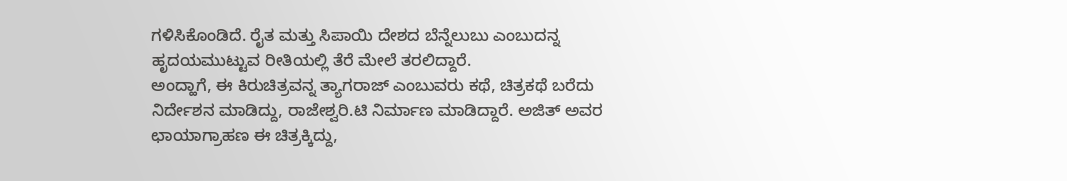ಗಳಿಸಿಕೊಂಡಿದೆ. ರೈತ ಮತ್ತು ಸಿಪಾಯಿ ದೇಶದ ಬೆನ್ನೆಲುಬು ಎಂಬುದನ್ನ ಹೃದಯಮುಟ್ಟುವ ರೀತಿಯಲ್ಲಿ ತೆರೆ ಮೇಲೆ ತರಲಿದ್ದಾರೆ.
ಅಂದ್ಹಾಗೆ, ಈ ಕಿರುಚಿತ್ರವನ್ನ ತ್ಯಾಗರಾಜ್ ಎಂಬುವರು ಕಥೆ, ಚಿತ್ರಕಥೆ ಬರೆದು ನಿರ್ದೇಶನ ಮಾಡಿದ್ದು, ರಾಜೇಶ್ವರಿ.ಟಿ ನಿರ್ಮಾಣ ಮಾಡಿದ್ದಾರೆ. ಅಜಿತ್ ಅವರ ಛಾಯಾಗ್ರಾಹಣ ಈ ಚಿತ್ರಕ್ಕಿದ್ದು,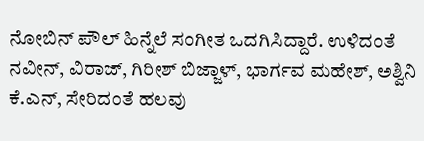ನೋಬಿನ್ ಪೌಲ್ ಹಿನ್ನೆಲೆ ಸಂಗೀತ ಒದಗಿಸಿದ್ದಾರೆ. ಉಳಿದಂತೆ ನವೀನ್, ವಿರಾಜ್, ಗಿರೀಶ್ ಬಿಜ್ಜಾಳ್, ಭಾರ್ಗವ ಮಹೇಶ್, ಅಶ್ವಿನಿ ಕೆ.ಎನ್, ಸೇರಿದಂತೆ ಹಲವು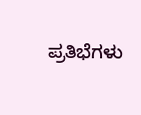ಪ್ರತಿಭೆಗಳು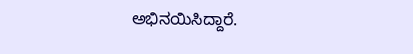ಅಭಿನಯಿಸಿದ್ದಾರೆ.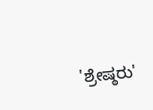'ಶ್ರೇಷ್ಠರು'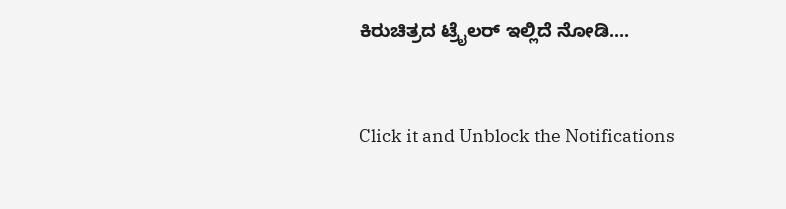ಕಿರುಚಿತ್ರದ ಟ್ರೈಲರ್ ಇಲ್ಲಿದೆ ನೋಡಿ....


Click it and Unblock the Notifications